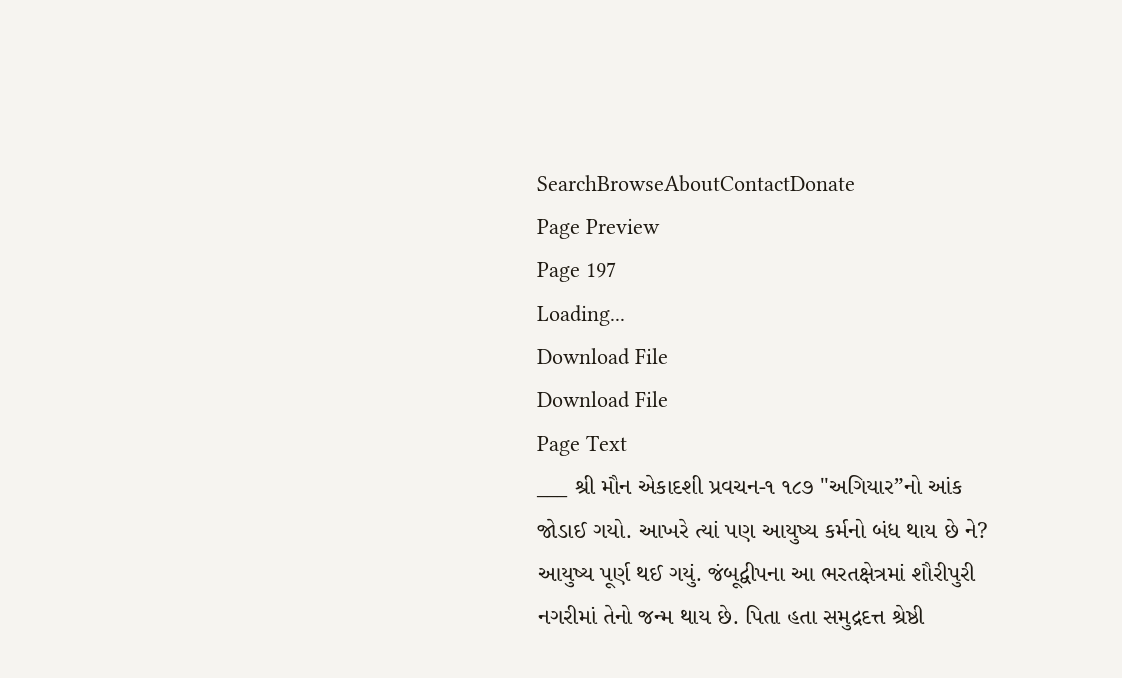SearchBrowseAboutContactDonate
Page Preview
Page 197
Loading...
Download File
Download File
Page Text
___ શ્રી મૌન એકાદશી પ્રવચન-૧ ૧૮૭ "અગિયાર”નો આંક જોડાઈ ગયો. આખરે ત્યાં પણ આયુષ્ય કર્મનો બંધ થાય છે ને? આયુષ્ય પૂર્ણ થઈ ગયું. જંબૂદ્વીપના આ ભરતક્ષેત્રમાં શૌરીપુરી નગરીમાં તેનો જન્મ થાય છે. પિતા હતા સમુદ્રદત્ત શ્રેષ્ઠી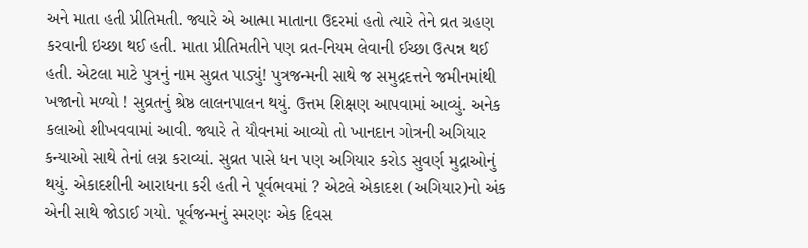અને માતા હતી પ્રીતિમતી. જ્યારે એ આત્મા માતાના ઉદરમાં હતો ત્યારે તેને વ્રત ગ્રહણ કરવાની ઇચ્છા થઈ હતી. માતા પ્રીતિમતીને પણ વ્રત-નિયમ લેવાની ઈચ્છા ઉત્પન્ન થઈ હતી. એટલા માટે પુત્રનું નામ સુવ્રત પાડ્યું! પુત્રજન્મની સાથે જ સમુદ્રદત્તને જમીનમાંથી ખજાનો મળ્યો ! સુવ્રતનું શ્રેષ્ઠ લાલનપાલન થયું. ઉત્તમ શિક્ષણ આપવામાં આવ્યું. અનેક કલાઓ શીખવવામાં આવી. જ્યારે તે યૌવનમાં આવ્યો તો ખાનદાન ગોત્રની અગિયાર કન્યાઓ સાથે તેનાં લગ્ન કરાવ્યાં. સુવ્રત પાસે ધન પણ અગિયાર કરોડ સુવર્ણ મુદ્રાઓનું થયું. એકાદશીની આરાધના કરી હતી ને પૂર્વભવમાં ? એટલે એકાદશ (અગિયાર)નો અંક એની સાથે જોડાઈ ગયો. પૂર્વજન્મનું સ્મરણઃ એક દિવસ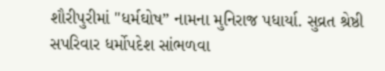શૌરીપુરીમાં "ધર્મઘોષ” નામના મુનિરાજ પધાર્યા. સુવ્રત શ્રેષ્ઠી સપરિવાર ધર્મોપદેશ સાંભળવા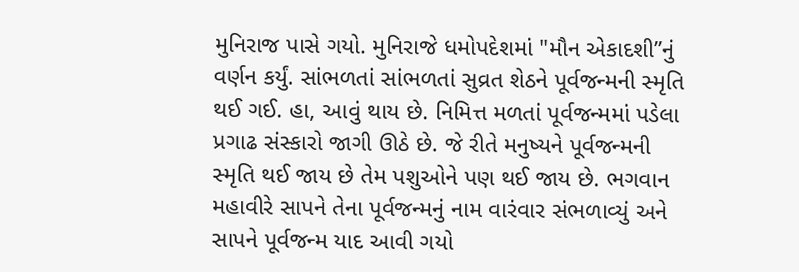મુનિરાજ પાસે ગયો. મુનિરાજે ધમોપદેશમાં "મૌન એકાદશી”નું વર્ણન કર્યું. સાંભળતાં સાંભળતાં સુવ્રત શેઠને પૂર્વજન્મની સ્મૃતિ થઈ ગઈ. હા, આવું થાય છે. નિમિત્ત મળતાં પૂર્વજન્મમાં પડેલા પ્રગાઢ સંસ્કારો જાગી ઊઠે છે. જે રીતે મનુષ્યને પૂર્વજન્મની સ્મૃતિ થઈ જાય છે તેમ પશુઓને પણ થઈ જાય છે. ભગવાન મહાવીરે સાપને તેના પૂર્વજન્મનું નામ વારંવાર સંભળાવ્યું અને સાપને પૂર્વજન્મ યાદ આવી ગયો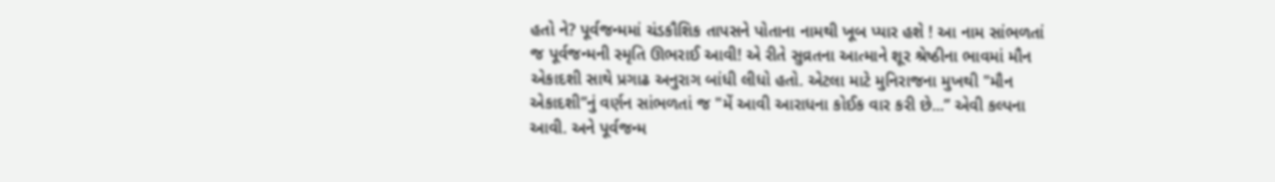હતો ને? પૂર્વજન્મમાં ચંડકૌશિક તાપસને પોતાના નામથી ખૂબ પ્યાર હશે ! આ નામ સાંભળતાં જ પૂર્વજન્મની સ્મૃતિ ઊભરાઈ આવી! એ રીતે સુવ્રતના આત્માને શૂર શ્રેષ્ઠીના ભાવમાં મૌન એકાદશી સાથે પ્રગાઢ અનુરાગ બાંધી લીધો હતો. એટલા માટે મુનિરાજના મુખથી "મૌન એકાદશી”નું વર્ણન સાંભળતાં જ "મેં આવી આરાધના કોઈક વાર કરી છે...” એવી કલ્પના આવી. અને પૂર્વજન્મ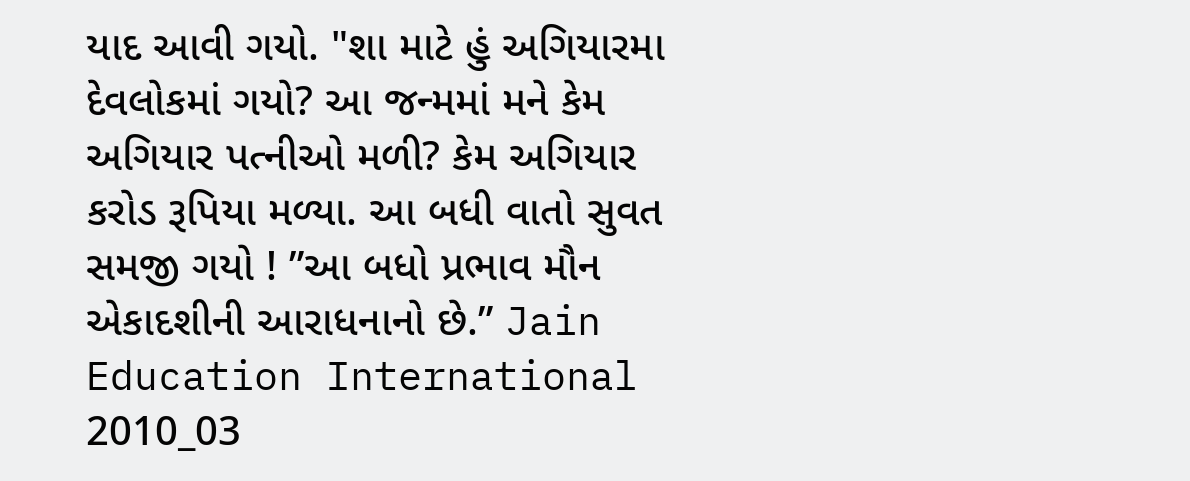યાદ આવી ગયો. "શા માટે હું અગિયારમા દેવલોકમાં ગયો? આ જન્મમાં મને કેમ અગિયાર પત્નીઓ મળી? કેમ અગિયાર કરોડ રૂપિયા મળ્યા. આ બધી વાતો સુવત સમજી ગયો ! ”આ બધો પ્રભાવ મૌન એકાદશીની આરાધનાનો છે.” Jain Education International 2010_03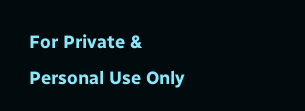For Private & Personal Use Only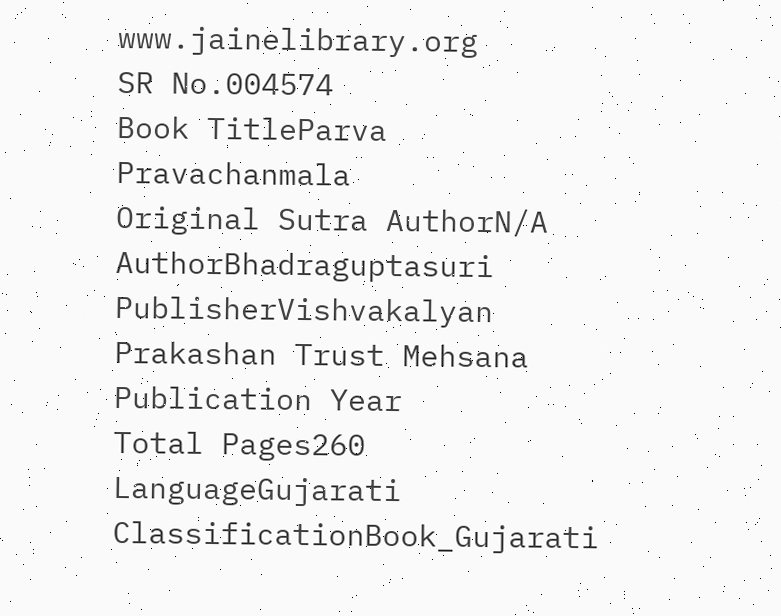www.jainelibrary.org
SR No.004574
Book TitleParva Pravachanmala
Original Sutra AuthorN/A
AuthorBhadraguptasuri
PublisherVishvakalyan Prakashan Trust Mehsana
Publication Year
Total Pages260
LanguageGujarati
ClassificationBook_Gujarati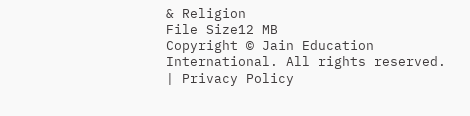& Religion
File Size12 MB
Copyright © Jain Education International. All rights reserved. | Privacy Policy